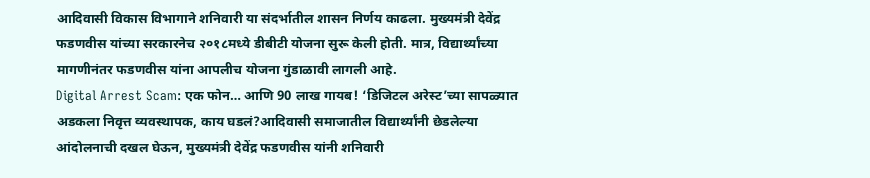आदिवासी विकास विभागाने शनिवारी या संदर्भातील शासन निर्णय काढला. मुख्यमंत्री देवेंद्र फडणवीस यांच्या सरकारनेच २०१८मध्ये डीबीटी योजना सुरू केली होती. मात्र, विद्यार्थ्यांच्या मागणीनंतर फडणवीस यांना आपलीच योजना गुंडाळावी लागली आहे.
Digital Arrest Scam: एक फोन… आणि 90 लाख गायब! ‘डिजिटल अरेस्ट’च्या सापळ्यात अडकला निवृत्त व्यवस्थापक, काय घडलं?आदिवासी समाजातील विद्यार्थ्यांनी छेडलेल्या आंदोलनाची दखल घेऊन, मुख्यमंत्री देवेंद्र फडणवीस यांनी शनिवारी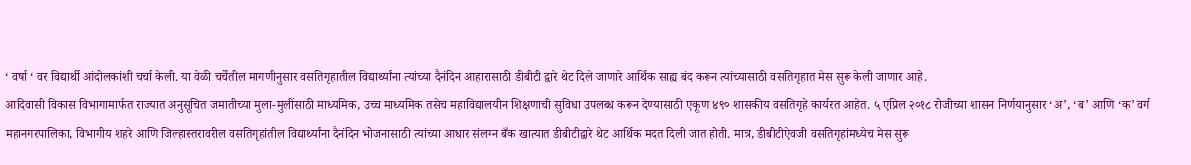‘ वर्षा ‘ वर विद्यार्थी आंदोलकांशी चर्चा केली. या वेळी चर्चेतील मागणीनुसार वसतिगृहातील विद्यार्थ्यांना त्यांच्या दैनंदिन आहारासाठी डीबीटी द्वारे थेट दिले जाणारे आर्थिक साह्य बंद करून त्यांच्यासाठी वसतिगृहात मेस सुरू केली जाणार आहे.
आदिवासी विकास विभागामार्फत राज्यात अनुसूचित जमातीच्या मुला-मुलींसाठी माध्यमिक, उच्च माध्यमिक तसेच महाविद्यालयीन शिक्षणाची सुविधा उपलब्ध करून देण्यासाठी एकूण ४९० शासकीय वसतिगृहे कार्यरत आहेत. ५ एप्रिल २०१८ रोजीच्या शासन निर्णयानुसार ‘अ’, ‘ब’ आणि ‘क’ वर्ग महानगरपालिका, विभागीय शहरे आणि जिल्हास्तरावरील वसतिगृहांतील विद्यार्थ्यांना दैनंदिन भोजनासाठी त्यांच्या आधार संलग्न बँक खात्यात डीबीटीद्वारे थेट आर्थिक मदत दिली जात होती. मात्र, डीबीटीऐवजी वसतिगृहांमध्येच मेस सुरू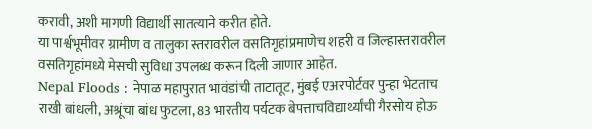करावी, अशी मागणी विद्यार्थी सातत्याने करीत होते.
या पार्श्वभूमीवर ग्रामीण व तालुका स्तरावरील वसतिगृहांप्रमाणेच शहरी व जिल्हास्तरावरील वसतिगृहांमध्ये मेसची सुविधा उपलब्ध करून दिली जाणार आहेत.
Nepal Floods : नेपाळ महापुरात भावंडांची ताटातूट, मुंबई एअरपोर्टवर पुन्हा भेटताच राखी बांधली, अश्रूंचा बांध फुटला, 83 भारतीय पर्यटक बेपत्ताचविद्यार्थ्यांची गैरसोय होऊ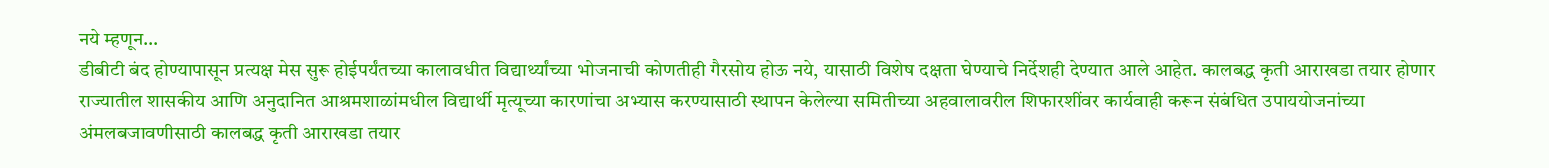नये म्हणून…
डीबीटी बंद होण्यापासून प्रत्यक्ष मेस सुरू होईपर्यंतच्या कालावधीत विद्यार्थ्यांच्या भोजनाची कोणतीही गैरसोय होऊ नये, यासाठी विशेष दक्षता घेण्याचे निर्देशही देण्यात आले आहेत. कालबद्ध कृती आराखडा तयार होणार राज्यातील शासकीय आणि अनुदानित आश्रमशाळांमधील विद्यार्थी मृत्यूच्या कारणांचा अभ्यास करण्यासाठी स्थापन केलेल्या समितीच्या अहवालावरील शिफारशींवर कार्यवाही करून संबंधित उपाययोजनांच्या अंमलबजावणीसाठी कालबद्ध कृती आराखडा तयार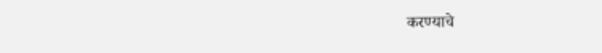करण्याचे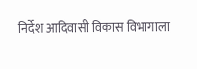निर्देश आदिवासी विकास विभागाला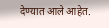देण्यात आले आहेत.